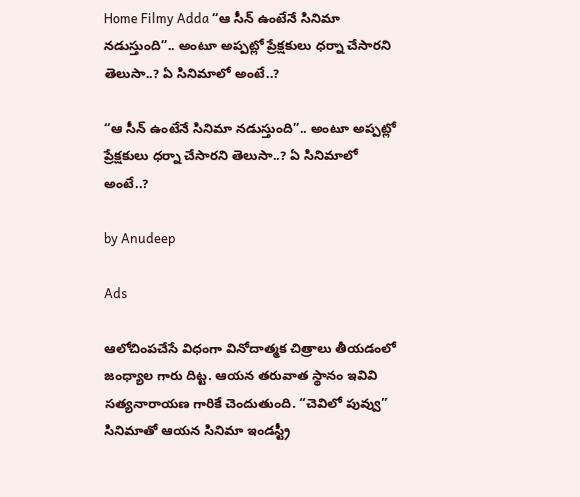Home Filmy Adda “ఆ సీన్ ఉంటేనే సినిమా నడుస్తుంది”.. అంటూ అప్పట్లో ప్రేక్షకులు ధర్నా చేసారని తెలుసా..? ఏ సినిమాలో అంటే..?

“ఆ సీన్ ఉంటేనే సినిమా నడుస్తుంది”.. అంటూ అప్పట్లో ప్రేక్షకులు ధర్నా చేసారని తెలుసా..? ఏ సినిమాలో అంటే..?

by Anudeep

Ads

ఆలోచింపచేసే విధంగా వినోదాత్మక చిత్రాలు తీయడంలో జంధ్యాల గారు దిట్ట. ఆయన తరువాత స్థానం ఇవివి సత్యనారాయణ గారికే చెందుతుంది. “చెవిలో పువ్వు” సినిమాతో ఆయన సినిమా ఇండస్ట్రీ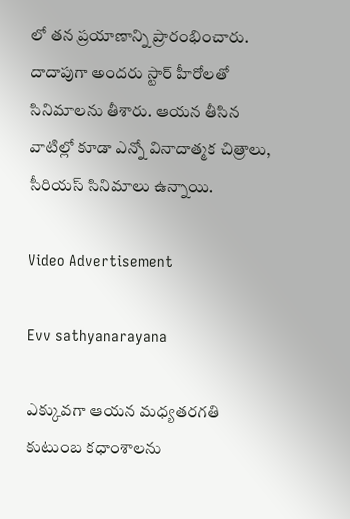లో తన ప్రయాణాన్ని ప్రారంభించారు. దాదాపుగా అందరు స్టార్ హీరోలతో సినిమాలను తీశారు. ఆయన తీసిన వాటిల్లో కూడా ఎన్నో వినాదాత్మక చిత్రాలు, సీరియస్ సినిమాలు ఉన్నాయి.

Video Advertisement

Evv sathyanarayana

ఎక్కువగా ఆయన మధ్యతరగతి కుటుంబ కధాంశాలను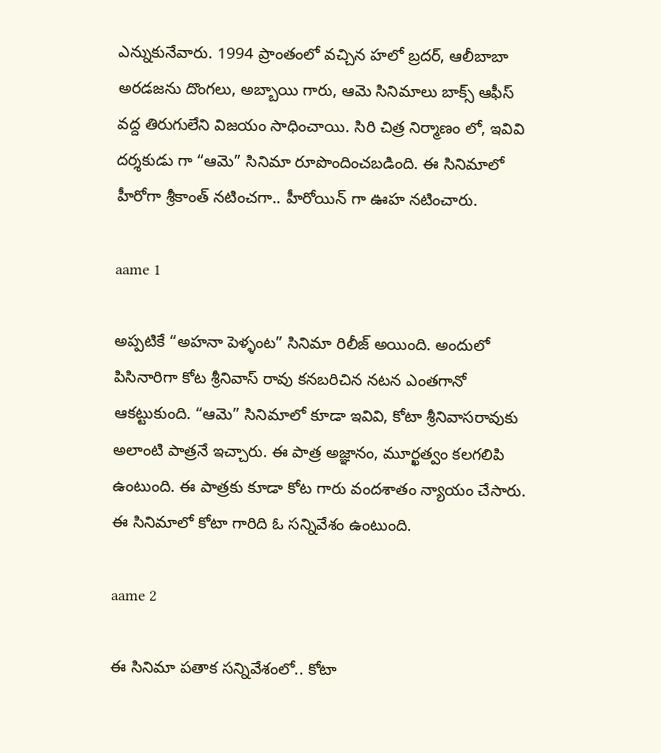ఎన్నుకునేవారు. 1994 ప్రాంతంలో వచ్చిన హలో బ్రదర్, ఆలీబాబా అరడజను దొంగలు, అబ్బాయి గారు, ఆమె సినిమాలు బాక్స్ ఆఫీస్ వద్ద తిరుగులేని విజయం సాధించాయి. సిరి చిత్ర నిర్మాణం లో, ఇవివి దర్శకుడు గా “ఆమె” సినిమా రూపొందించబడింది. ఈ సినిమాలో హీరోగా శ్రీకాంత్ నటించగా.. హీరోయిన్ గా ఊహ నటించారు.

aame 1

అప్పటికే “అహనా పెళ్ళంట” సినిమా రిలీజ్ అయింది. అందులో పిసినారిగా కోట శ్రీనివాస్ రావు కనబరిచిన నటన ఎంతగానో ఆకట్టుకుంది. “ఆమె” సినిమాలో కూడా ఇవివి, కోటా శ్రీనివాసరావుకు అలాంటి పాత్రనే ఇచ్చారు. ఈ పాత్ర అజ్ఞానం, మూర్ఖత్వం కలగలిపి ఉంటుంది. ఈ పాత్రకు కూడా కోట గారు వందశాతం న్యాయం చేసారు. ఈ సినిమాలో కోటా గారిది ఓ సన్నివేశం ఉంటుంది.

aame 2

ఈ సినిమా పతాక సన్నివేశంలో.. కోటా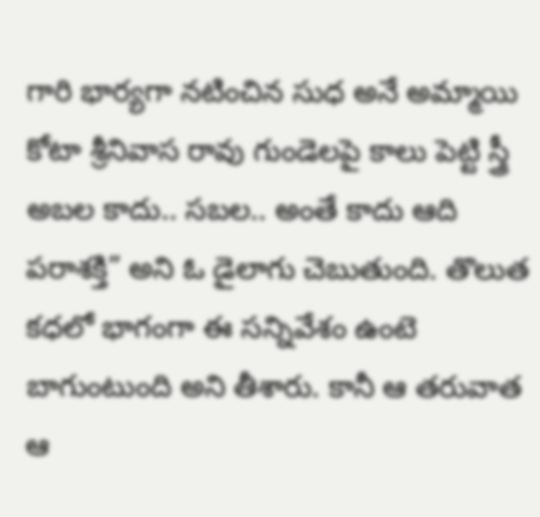గారి భార్యగా నటించిన సుధ అనే అమ్మాయి కోటా శ్రీనివాస రావు గుండెలపై కాలు పెట్టి స్త్రీ అబల కాదు.. సబల.. అంతే కాదు ఆది పరాశక్తి” అని ఓ డైలాగు చెబుతుంది. తొలుత కధలో భాగంగా ఈ సన్నివేశం ఉంటె బాగుంటుంది అని తీశారు. కానీ ఆ తరువాత ఆ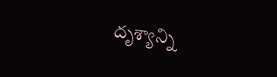దృశ్యాన్ని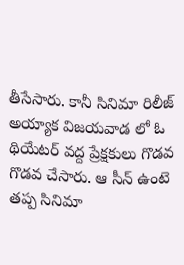తీసేసారు. కానీ సినిమా రిలీజ్ అయ్యాక విజయవాడ లో ఓ థియేటర్ వద్ద ప్రేక్షకులు గొడవ గొడవ చేసారు. ఆ సీన్ ఉంటె తప్ప సినిమా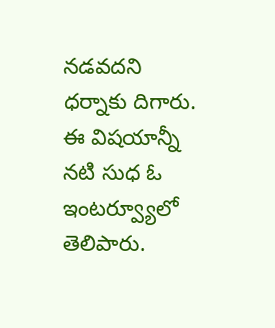నడవదని ధర్నాకు దిగారు. ఈ విషయాన్నీ నటి సుధ ఓ ఇంటర్వ్యూలో తెలిపారు.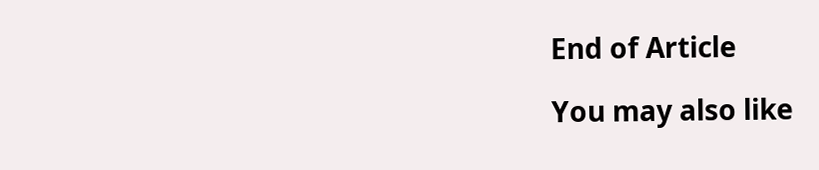End of Article

You may also like